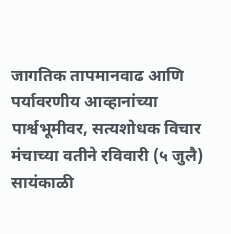जागतिक तापमानवाढ आणि पर्यावरणीय आव्हानांच्या पार्श्वभूमीवर, सत्यशोधक विचार मंचाच्या वतीने रविवारी (५ जुलै) सायंकाळी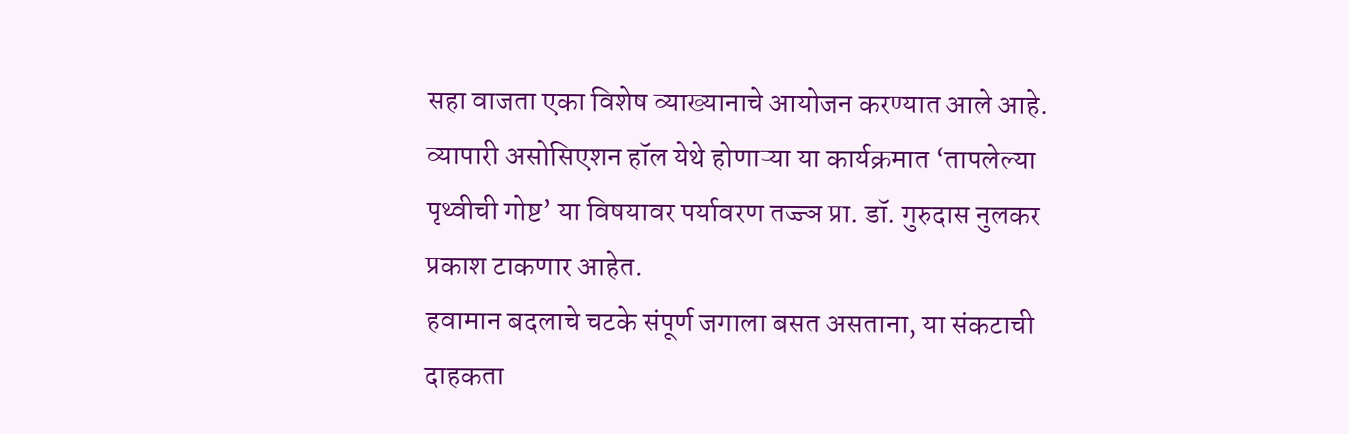सहा वाजता एका विशेष व्याख्यानाचे आयोजन करण्यात आले आहे. व्यापारी असोसिएशन हॉल येथे होणाऱ्या या कार्यक्रमात ‘तापलेल्या पृथ्वीची गोष्ट’ या विषयावर पर्यावरण तज्ज्ञ प्रा. डॉ. गुरुदास नुलकर प्रकाश टाकणार आहेत.
हवामान बदलाचे चटके संपूर्ण जगाला बसत असताना, या संकटाची दाहकता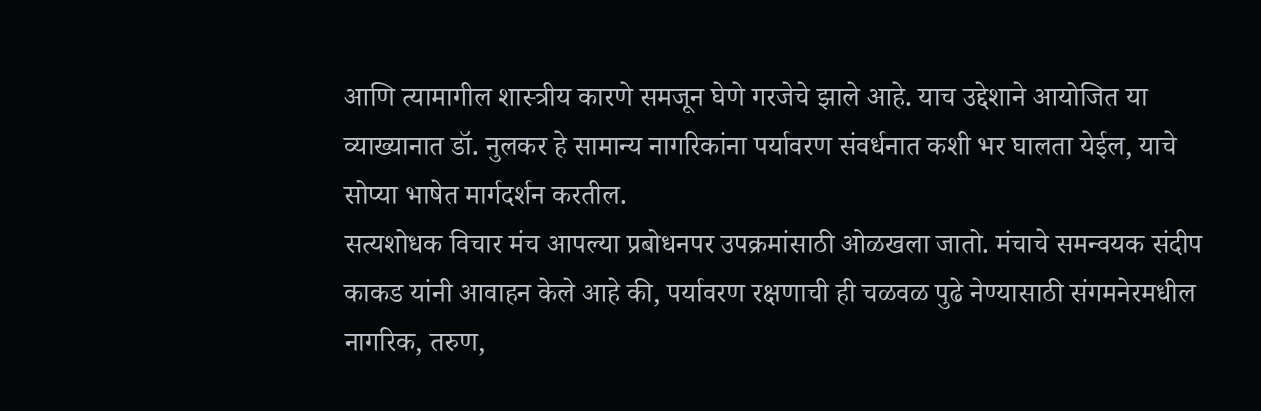आणि त्यामागील शास्त्रीय कारणे समजून घेणे गरजेचे झाले आहे. याच उद्देशाने आयोजित या व्याख्यानात डॉ. नुलकर हे सामान्य नागरिकांना पर्यावरण संवर्धनात कशी भर घालता येईल, याचे सोप्या भाषेत मार्गदर्शन करतील.
सत्यशोधक विचार मंच आपल्या प्रबोधनपर उपक्रमांसाठी ओळखला जातो. मंचाचे समन्वयक संदीप काकड यांनी आवाहन केले आहे की, पर्यावरण रक्षणाची ही चळवळ पुढे नेण्यासाठी संगमनेरमधील नागरिक, तरुण,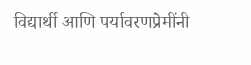विद्यार्थी आणि पर्यावरणप्रेमींनी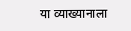या व्याख्यानाला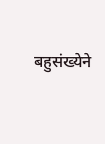बहुसंख्येने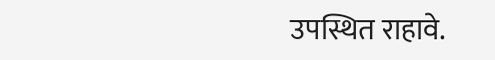उपस्थित राहावे.